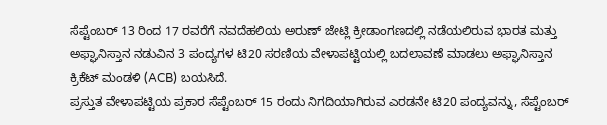ಸೆಪ್ಟೆಂಬರ್ 13 ರಿಂದ 17 ರವರೆಗೆ ನವದೆಹಲಿಯ ಅರುಣ್ ಜೇಟ್ಲಿ ಕ್ರೀಡಾಂಗಣದಲ್ಲಿ ನಡೆಯಲಿರುವ ಭಾರತ ಮತ್ತು ಅಫ್ಘಾನಿಸ್ತಾನ ನಡುವಿನ 3 ಪಂದ್ಯಗಳ ಟಿ20 ಸರಣಿಯ ವೇಳಾಪಟ್ಟಿಯಲ್ಲಿ ಬದಲಾವಣೆ ಮಾಡಲು ಅಫ್ಘಾನಿಸ್ತಾನ ಕ್ರಿಕೆಟ್ ಮಂಡಳಿ (ACB) ಬಯಸಿದೆ.
ಪ್ರಸ್ತುತ ವೇಳಾಪಟ್ಟಿಯ ಪ್ರಕಾರ ಸೆಪ್ಟೆಂಬರ್ 15 ರಂದು ನಿಗದಿಯಾಗಿರುವ ಎರಡನೇ ಟಿ20 ಪಂದ್ಯವನ್ನು, ಸೆಪ್ಟೆಂಬರ್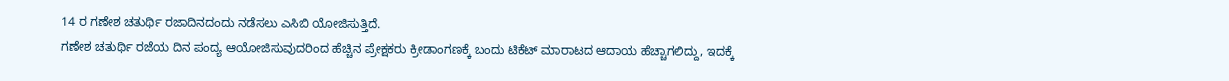14 ರ ಗಣೇಶ ಚತುರ್ಥಿ ರಜಾದಿನದಂದು ನಡೆಸಲು ಎಸಿಬಿ ಯೋಜಿಸುತ್ತಿದೆ.
ಗಣೇಶ ಚತುರ್ಥಿ ರಜೆಯ ದಿನ ಪಂದ್ಯ ಆಯೋಜಿಸುವುದರಿಂದ ಹೆಚ್ಚಿನ ಪ್ರೇಕ್ಷಕರು ಕ್ರೀಡಾಂಗಣಕ್ಕೆ ಬಂದು ಟಿಕೆಟ್ ಮಾರಾಟದ ಆದಾಯ ಹೆಚ್ಚಾಗಲಿದ್ದು, ಇದಕ್ಕೆ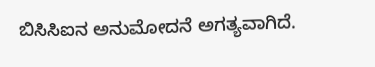ಬಿಸಿಸಿಐನ ಅನುಮೋದನೆ ಅಗತ್ಯವಾಗಿದೆ.